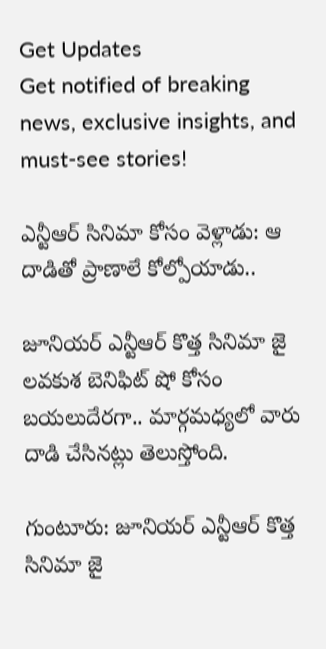Get Updates
Get notified of breaking news, exclusive insights, and must-see stories!

ఎన్టీఆర్ సినిమా కోసం వెళ్లాడు: ఆ దాడితో ప్రాణాలే కోల్పోయాడు..

జూనియర్ ఎన్టీఆర్ కొత్త సినిమా జై లవకుశ బెనిఫిట్ షో కోసం బయలుదేరగా.. మార్గమధ్యలో వారు దాడి చేసినట్లు తెలుస్తోంది.

గుంటూరు: జూనియర్ ఎన్టీఆర్ కొత్త సినిమా జై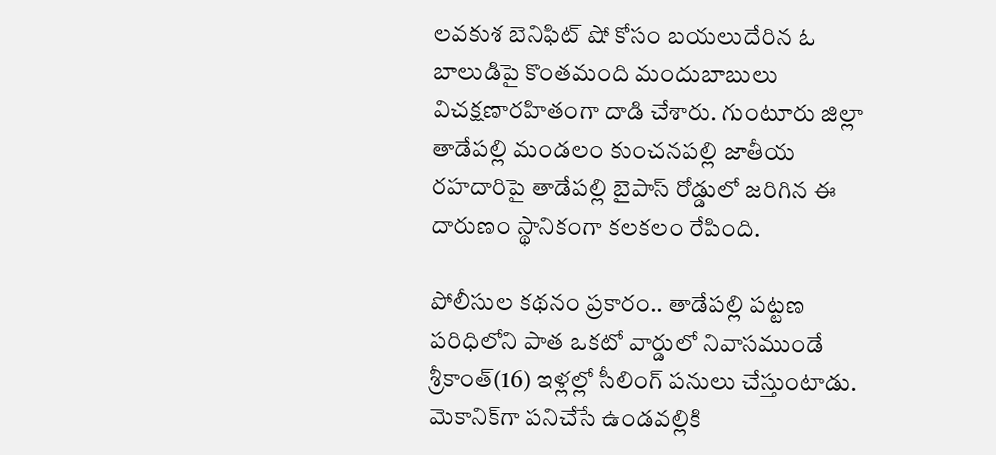లవకుశ బెనిఫిట్ షో కోసం బయలుదేరిన ఓ బాలుడిపై కొంతమంది మందుబాబులు విచక్షణారహితంగా దాడి చేశారు. గుంటూరు జిల్లా తాడేపల్లి మండలం కుంచనపల్లి జాతీయ రహదారిపై తాడేపల్లి బైపాస్‌ రోడ్డులో జరిగిన ఈ దారుణం స్థానికంగా కలకలం రేపింది.

పోలీసుల కథనం ప్రకారం.. తాడేపల్లి పట్టణ పరిధిలోని పాత ఒకటో వార్డులో నివాసముండే శ్రీకాంత్‌(16) ఇళ్లల్లో సీలింగ్‌ పనులు చేస్తుంటాడు. మెకానిక్‌గా పనిచేసే ఉండవల్లికి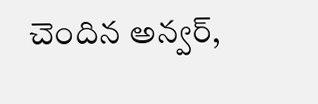చెందిన అన్వర్,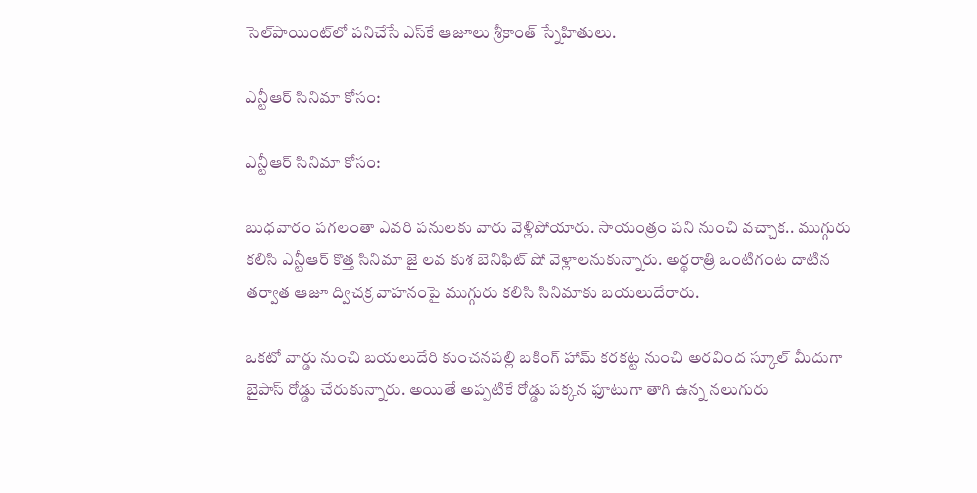సెల్‌పాయింట్‌లో పనిచేసే ఎస్‌కే ఆజూలు శ్రీకాంత్ స్నేహితులు.

ఎన్టీఆర్ సినిమా కోసం:

ఎన్టీఆర్ సినిమా కోసం:

బుధవారం పగలంతా ఎవరి పనులకు వారు వెళ్లిపోయారు. సాయంత్రం పని నుంచి వచ్చాక.. ముగ్గురు కలిసి ఎన్టీఆర్ కొత్త సినిమా జై లవ కుశ బెనిఫిట్ షో వెళ్లాలనుకున్నారు. అర్థరాత్రి ఒంటిగంట దాటిన తర్వాత ఆజూ ద్విచక్ర వాహనంపై ముగ్గురు కలిసి సినిమాకు బయలుదేరారు.

ఒకటో వార్డు నుంచి బయలుదేరి కుంచనపల్లి బకింగ్ హామ్ కరకట్ట నుంచి అరవింద స్కూల్ మీదుగా బైపాస్ రోడ్డు చేరుకున్నారు. అయితే అప్పటికే రోడ్డు పక్కన ఫూటుగా తాగి ఉన్న నలుగురు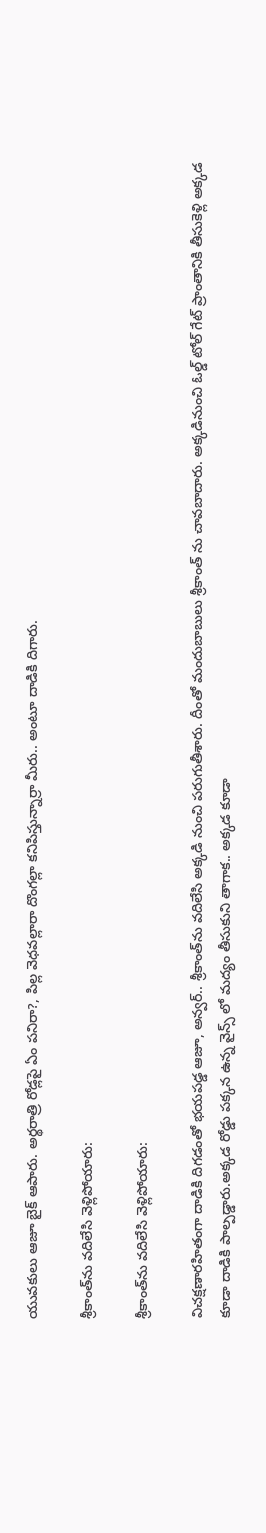యువకులు ఆజూ బైక్ ఆపారు. అర్థరాత్రి రోడ్లపై ఏం పనిరా?, పిల్ల వెధవల్లారా దొంగల్లా కనిపిస్తున్నార్రా మీరు.. అంటూ దాడికి దిగారు.

శ్రీకాంత్‌ను వదిలేసి వెళ్లిపోయారు:

శ్రీకాంత్‌ను వదిలేసి వెళ్లిపోయారు:

విచక్షణారహితంగా దాడికి దిగడంతో భయపడ్డ ఆజూ, అన్వర్.. శ్రీకాంత్‌ను వదిలేసి అక్కడి నుంచి పరుగుతీశారు. దీంతో మందుబాబులు శ్రీకాంత్ ను చావబాదారు. అక్కడినుంచి ఓల్డ్ టోల్ గేట్ ప్రాంతానికి తీసుకెళ్లి అక్కడ కూడా దాడికి పాల్పడ్డారు.అక్కడ రోడ్డు పక్కన ఉన్న వైన్స్ లో మద్యం తీసుకుని తాగాక.. అక్కడ కూడా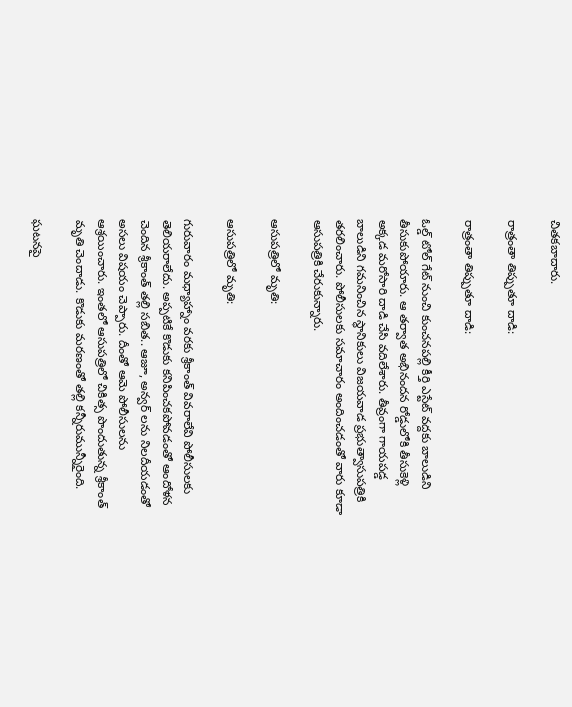చితకబాదారు.

రాత్రంతా తిప్పుతూ దాడి:

రాత్రంతా తిప్పుతూ దాడి:

ఓల్డ్ టోల్ గేట్ నుంచి కుంచనపల్లి కీర్తి ఎస్టేట్ వద్దకు బాలుడిని తీసుకుపోయారు. ఆ తర్వాత అభినందన రోడ్డులోకి తీసుకెళ్లి అక్కడ మరోసారి దాడి చేసి వదిలేశారు. తీవ్రంగా గాయపడ్డ బాలుడిని గమనించిన స్థానికులు విజయవాడ ప్రభుత్వాసుపత్రికి తరలించారు. పోలీసులకు సమాచారం అందించడంతో వారు కూడా ఆసుపత్రికి చేరుకున్నారు.

ఆసుపత్రిలో మృతి:

ఆసుపత్రిలో మృతి:

గురువారం మధ్యాహ్నాం వరకు శ్రీకాంత్ వివరాలేవి పోలీసులకు తెలియరాలేదు. అప్పటికే కొడుకు కనిపించకపోవడంతో ఆందోళన చెందిన శ్రీకాంత్ తల్లి సబిత.. ఆజూ, అన్వర్ లను నిలదీయడంతో అసలు విషయం చెప్పారు. దీంతో ఆమె పోలీసులను ఆశ్రయించారు. ఇంతలో ఆసుపత్రిలో చికిత్స పొందుతున్న శ్రీకాంత్ మృతి చెందాడు. కొడుకు మరణంతో తల్లి కన్నీరుమున్నీరైంది.

ఘటనపై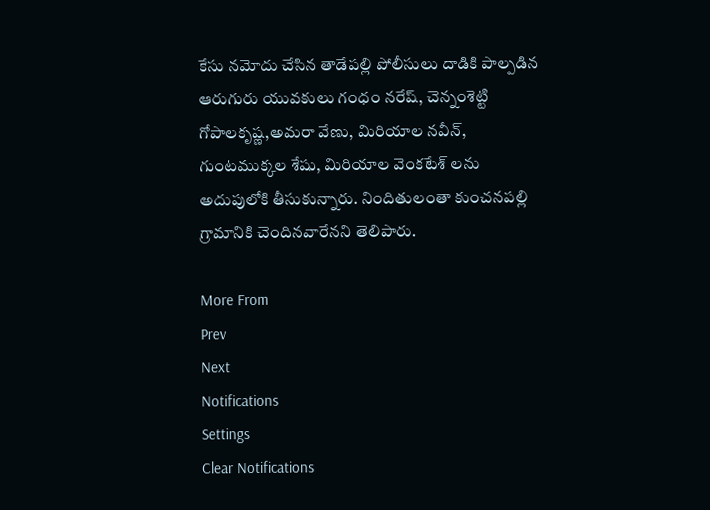కేసు నమోదు చేసిన తాడేపల్లి పోలీసులు దాడికి పాల్పడిన ఆరుగురు యువకులు గంధం నరేష్, చెన్నంశెట్టి గోపాలకృష్ణ,అమరా వేణు, మిరియాల నవీన్, గుంటముక్కల శేషు, మిరియాల వెంకటేశ్ లను అదుపులోకి తీసుకున్నారు. నిందితులంతా కుంచనపల్లి గ్రామానికి చెందినవారేనని తెలిపారు.

More From
Prev
Next
Notifications
Settings
Clear Notifications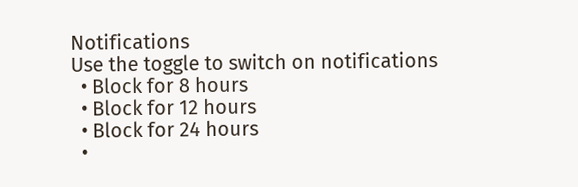Notifications
Use the toggle to switch on notifications
  • Block for 8 hours
  • Block for 12 hours
  • Block for 24 hours
  •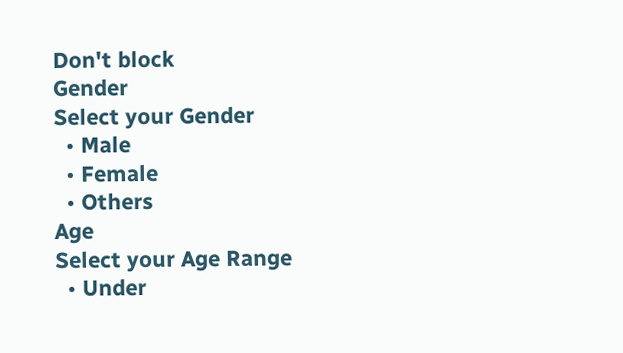Don't block
Gender
Select your Gender
  • Male
  • Female
  • Others
Age
Select your Age Range
  • Under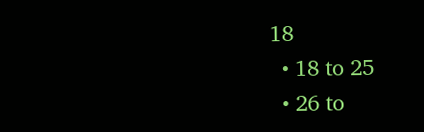18
  • 18 to 25
  • 26 to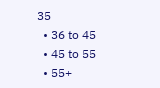35
  • 36 to 45
  • 45 to 55
  • 55+